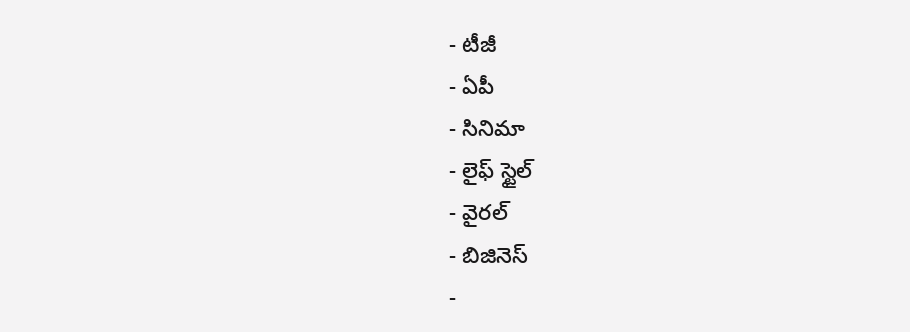- టీజీ
- ఏపీ
- సినిమా
- లైఫ్ స్టైల్
- వైరల్
- బిజినెస్
-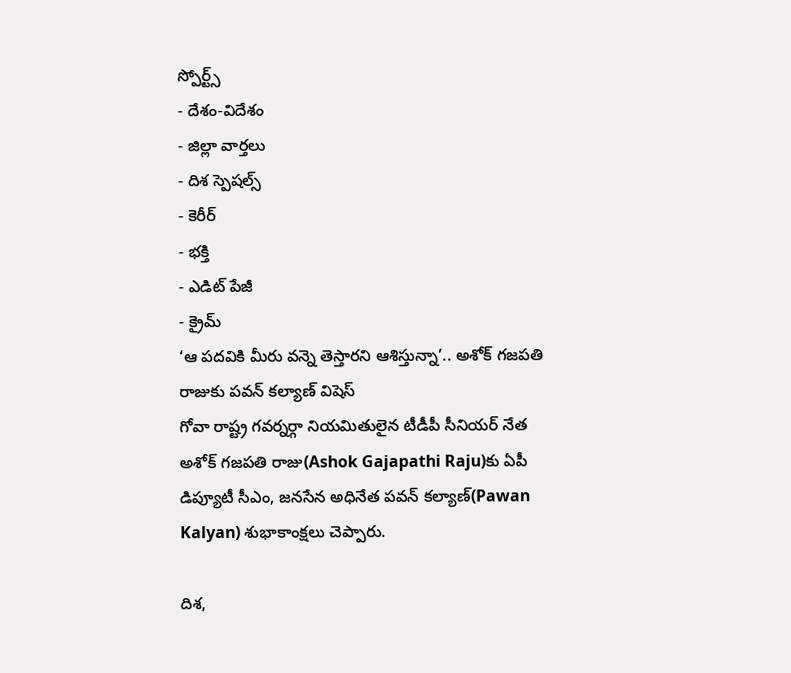స్పోర్ట్స్
- దేశం-విదేశం
- జిల్లా వార్తలు
- దిశ స్పెషల్స్
- కెరీర్
- భక్తి
- ఎడిట్ పేజీ
- క్రైమ్
‘ఆ పదవికి మీరు వన్నె తెస్తారని ఆశిస్తున్నా’.. అశోక్ గజపతి రాజుకు పవన్ కల్యాణ్ విషెస్
గోవా రాష్ట్ర గవర్నర్గా నియమితులైన టీడీపీ సీనియర్ నేత అశోక్ గజపతి రాజు(Ashok Gajapathi Raju)కు ఏపీ డిప్యూటీ సీఎం, జనసేన అధినేత పవన్ కల్యాణ్(Pawan Kalyan) శుభాకాంక్షలు చెప్పారు.

దిశ,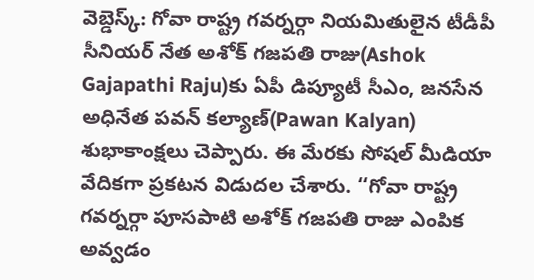వెబ్డెస్క్: గోవా రాష్ట్ర గవర్నర్గా నియమితులైన టీడీపీ సీనియర్ నేత అశోక్ గజపతి రాజు(Ashok Gajapathi Raju)కు ఏపీ డిప్యూటీ సీఎం, జనసేన అధినేత పవన్ కల్యాణ్(Pawan Kalyan) శుభాకాంక్షలు చెప్పారు. ఈ మేరకు సోషల్ మీడియా వేదికగా ప్రకటన విడుదల చేశారు. ‘‘గోవా రాష్ట్ర గవర్నర్గా పూసపాటి అశోక్ గజపతి రాజు ఎంపిక అవ్వడం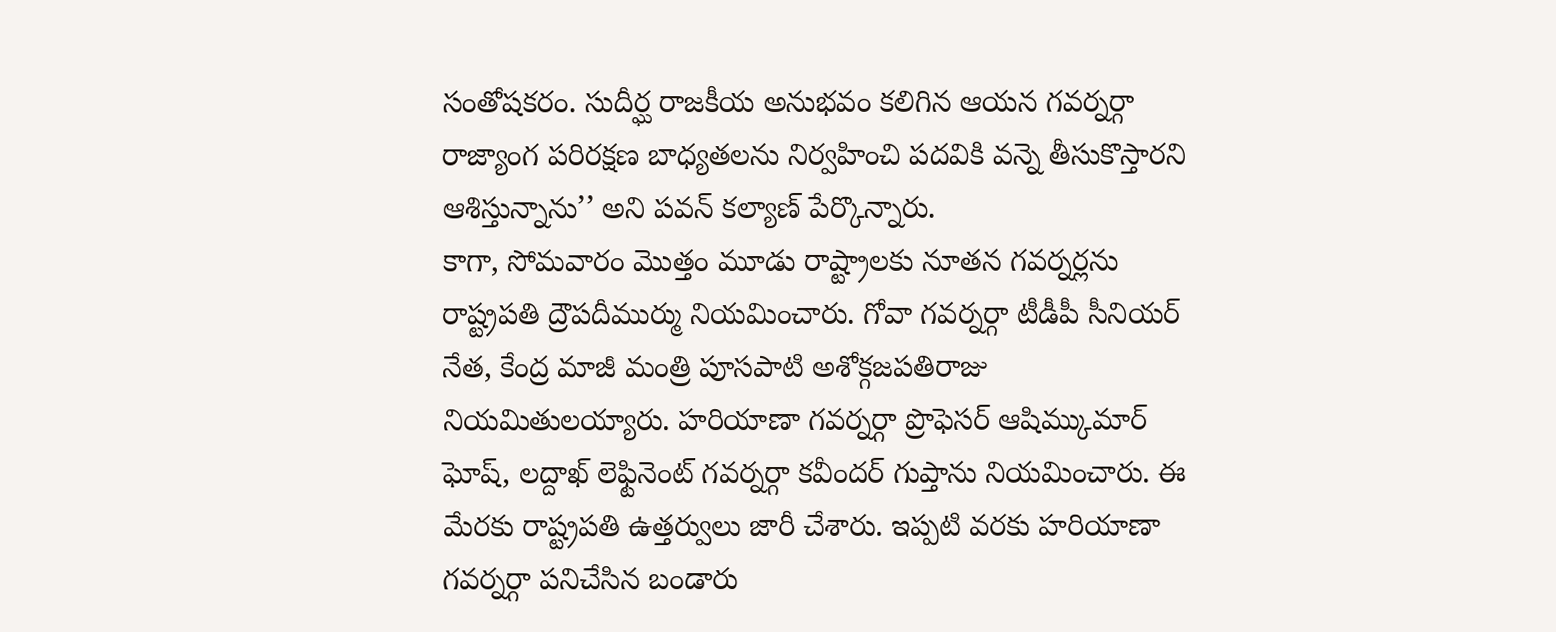సంతోషకరం. సుదీర్ఘ రాజకీయ అనుభవం కలిగిన ఆయన గవర్నర్గా రాజ్యాంగ పరిరక్షణ బాధ్యతలను నిర్వహించి పదవికి వన్నె తీసుకొస్తారని ఆశిస్తున్నాను’’ అని పవన్ కల్యాణ్ పేర్కొన్నారు.
కాగా, సోమవారం మొత్తం మూడు రాష్ట్రాలకు నూతన గవర్నర్లను రాష్ట్రపతి ద్రౌపదీముర్ము నియమించారు. గోవా గవర్నర్గా టీడీపీ సీనియర్ నేత, కేంద్ర మాజీ మంత్రి పూసపాటి అశోక్గజపతిరాజు నియమితులయ్యారు. హరియాణా గవర్నర్గా ప్రొఫెసర్ ఆషిమ్కుమార్ ఘోష్, లద్దాఖ్ లెఫ్టినెంట్ గవర్నర్గా కవీందర్ గుప్తాను నియమించారు. ఈ మేరకు రాష్ట్రపతి ఉత్తర్వులు జారీ చేశారు. ఇప్పటి వరకు హరియాణా గవర్నర్గా పనిచేసిన బండారు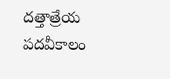దత్తాత్రేయ పదవీకాలం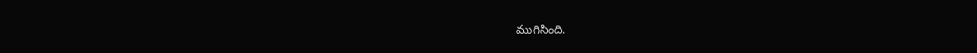ముగిసింది.